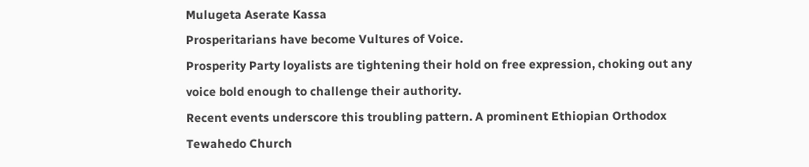Mulugeta Aserate Kassa
Prosperitarians have become Vultures of Voice.
Prosperity Party loyalists are tightening their hold on free expression, choking out any voice bold enough to challenge their authority.
Recent events underscore this troubling pattern. A prominent Ethiopian Orthodox Tewahedo Church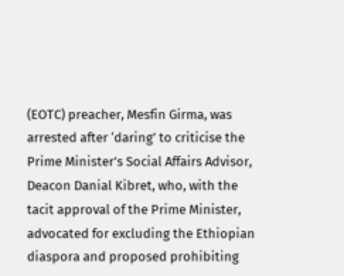(EOTC) preacher, Mesfin Girma, was arrested after ‘daring’ to criticise the Prime Minister’s Social Affairs Advisor, Deacon Danial Kibret, who, with the tacit approval of the Prime Minister, advocated for excluding the Ethiopian diaspora and proposed prohibiting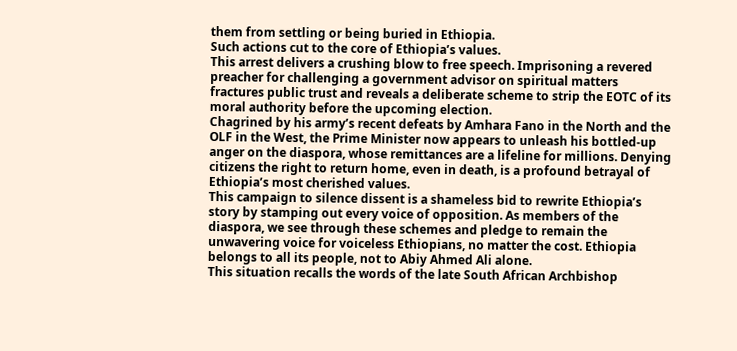them from settling or being buried in Ethiopia.
Such actions cut to the core of Ethiopia’s values.
This arrest delivers a crushing blow to free speech. Imprisoning a revered preacher for challenging a government advisor on spiritual matters fractures public trust and reveals a deliberate scheme to strip the EOTC of its moral authority before the upcoming election.
Chagrined by his army’s recent defeats by Amhara Fano in the North and the OLF in the West, the Prime Minister now appears to unleash his bottled-up anger on the diaspora, whose remittances are a lifeline for millions. Denying citizens the right to return home, even in death, is a profound betrayal of Ethiopia’s most cherished values.
This campaign to silence dissent is a shameless bid to rewrite Ethiopia’s story by stamping out every voice of opposition. As members of the diaspora, we see through these schemes and pledge to remain the unwavering voice for voiceless Ethiopians, no matter the cost. Ethiopia belongs to all its people, not to Abiy Ahmed Ali alone.
This situation recalls the words of the late South African Archbishop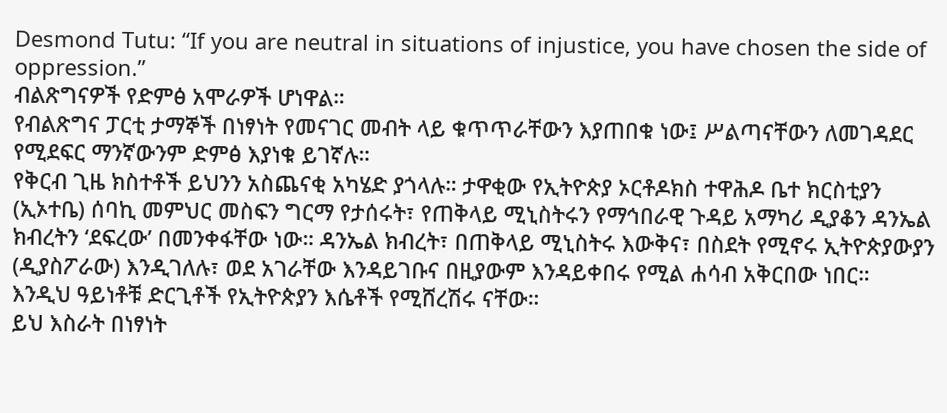Desmond Tutu: “If you are neutral in situations of injustice, you have chosen the side of oppression.”
ብልጽግናዎች የድምፅ አሞራዎች ሆነዋል።
የብልጽግና ፓርቲ ታማኞች በነፃነት የመናገር መብት ላይ ቁጥጥራቸውን እያጠበቁ ነው፤ ሥልጣናቸውን ለመገዳደር የሚደፍር ማንኛውንም ድምፅ እያነቁ ይገኛሉ።
የቅርብ ጊዜ ክስተቶች ይህንን አስጨናቂ አካሄድ ያጎላሉ። ታዋቂው የኢትዮጵያ ኦርቶዶክስ ተዋሕዶ ቤተ ክርስቲያን (ኢኦተቤ) ሰባኪ መምህር መስፍን ግርማ የታሰሩት፣ የጠቅላይ ሚኒስትሩን የማኅበራዊ ጉዳይ አማካሪ ዲያቆን ዳንኤል ክብረትን ‘ደፍረው’ በመንቀፋቸው ነው። ዳንኤል ክብረት፣ በጠቅላይ ሚኒስትሩ እውቅና፣ በስደት የሚኖሩ ኢትዮጵያውያን (ዲያስፖራው) እንዲገለሉ፣ ወደ አገራቸው እንዳይገቡና በዚያውም እንዳይቀበሩ የሚል ሐሳብ አቅርበው ነበር።
እንዲህ ዓይነቶቹ ድርጊቶች የኢትዮጵያን እሴቶች የሚሸረሽሩ ናቸው።
ይህ እስራት በነፃነት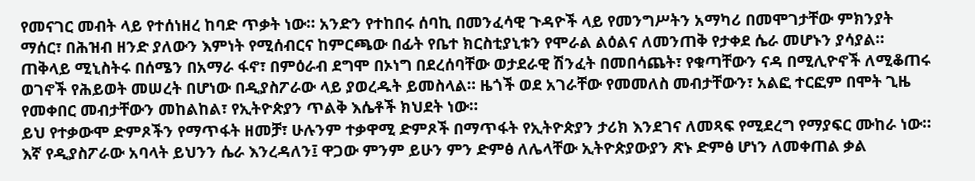የመናገር መብት ላይ የተሰነዘረ ከባድ ጥቃት ነው። አንድን የተከበሩ ሰባኪ በመንፈሳዊ ጉዳዮች ላይ የመንግሥትን አማካሪ በመሞገታቸው ምክንያት ማሰር፣ በሕዝብ ዘንድ ያለውን እምነት የሚሰብርና ከምርጫው በፊት የቤተ ክርስቲያኒቱን የሞራል ልዕልና ለመንጠቅ የታቀደ ሴራ መሆኑን ያሳያል።
ጠቅላይ ሚኒስትሩ በሰሜን በአማራ ፋኖ፣ በምዕራብ ደግሞ በኦነግ በደረሰባቸው ወታደራዊ ሽንፈት በመበሳጨት፣ የቁጣቸውን ናዳ በሚሊዮኖች ለሚቆጠሩ ወገኖች የሕይወት መሠረት በሆነው በዲያስፖራው ላይ ያወረዱት ይመስላል። ዜጎች ወደ አገራቸው የመመለስ መብታቸውን፣ አልፎ ተርፎም በሞት ጊዜ የመቀበር መብታቸውን መከልከል፣ የኢትዮጵያን ጥልቅ እሴቶች ክህደት ነው።
ይህ የተቃውሞ ድምጾችን የማጥፋት ዘመቻ፣ ሁሉንም ተቃዋሚ ድምጾች በማጥፋት የኢትዮጵያን ታሪክ እንደገና ለመጻፍ የሚደረግ የማያፍር ሙከራ ነው። እኛ የዲያስፖራው አባላት ይህንን ሴራ እንረዳለን፤ ዋጋው ምንም ይሁን ምን ድምፅ ለሌላቸው ኢትዮጵያውያን ጽኑ ድምፅ ሆነን ለመቀጠል ቃል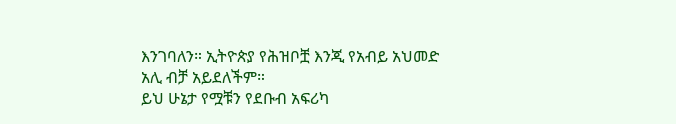እንገባለን። ኢትዮጵያ የሕዝቦቿ እንጂ የአብይ አህመድ አሊ ብቻ አይደለችም።
ይህ ሁኔታ የሟቹን የደቡብ አፍሪካ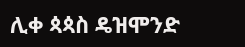ሊቀ ጳጳስ ዴዝሞንድ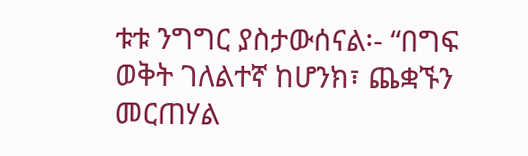ቱቱ ንግግር ያስታውሰናል፡- “በግፍ ወቅት ገለልተኛ ከሆንክ፣ ጨቋኙን መርጠሃል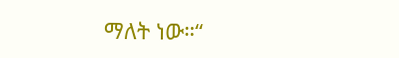ማለት ነው።“